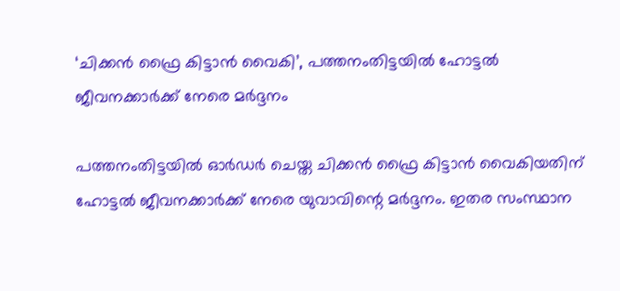‘ചിക്കന്‍ ഫ്രൈ കിട്ടാന്‍ വൈകി’, പത്തനംതിട്ടയില്‍ ഹോട്ടല്‍ ജീവനക്കാര്‍ക്ക് നേരെ മര്‍ദ്ദനം

പത്തനംതിട്ടയില്‍ ഓര്‍ഡര്‍ ചെയ്ത ചിക്കന്‍ ഫ്രൈ കിട്ടാന്‍ വൈകിയതിന് ഹോട്ടല്‍ ജീവനക്കാര്‍ക്ക് നേരെ യുവാവിന്റെ മര്‍ദ്ദനം. ഇതര സംസ്ഥാന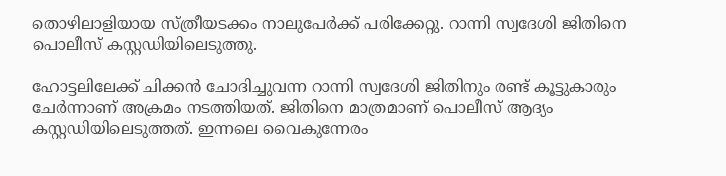തൊഴിലാളിയായ സ്ത്രീയടക്കം നാലുപേര്‍ക്ക് പരിക്കേറ്റു. റാന്നി സ്വദേശി ജിതിനെ പൊലീസ് കസ്റ്റഡിയിലെടുത്തു.

ഹോട്ടലിലേക്ക് ചിക്കന്‍ ചോദിച്ചുവന്ന റാന്നി സ്വദേശി ജിതിനും രണ്ട് കൂട്ടുകാരും ചേര്‍ന്നാണ് അക്രമം നടത്തിയത്. ജിതിനെ മാത്രമാണ് പൊലീസ് ആദ്യം കസ്റ്റഡിയിലെടുത്തത്. ഇന്നലെ വൈകുന്നേരം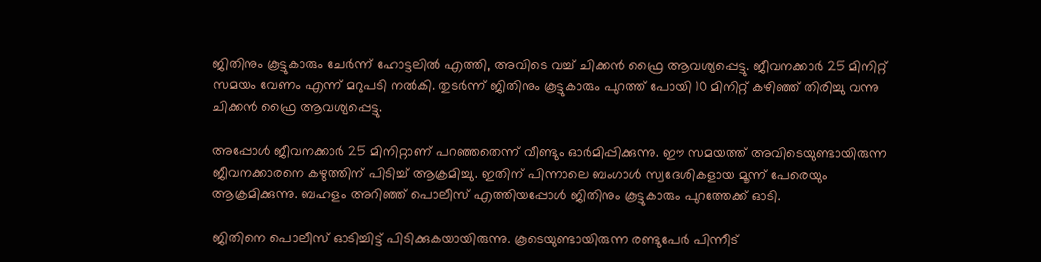ജിതിനും കൂട്ടുകാരും ചേര്‍ന്ന് ഹോട്ടലില്‍ എത്തി, അവിടെ വച്ച് ചിക്കന്‍ ഫ്രൈ ആവശ്യപ്പെട്ടു. ജീവനക്കാര്‍ 25 മിനിറ്റ് സമയം വേണം എന്ന് മറുപടി നല്‍കി. തുടര്‍ന്ന് ജിതിനും കൂട്ടുകാരും പുറത്ത് പോയി 10 മിനിറ്റ് കഴിഞ്ഞ് തിരിച്ചു വന്നു ചിക്കന്‍ ഫ്രൈ ആവശ്യപ്പെട്ടു.

അപ്പോള്‍ ജീവനക്കാര്‍ 25 മിനിറ്റാണ് പറഞ്ഞതെന്ന് വീണ്ടും ഓര്‍മിപ്പിക്കുന്നു. ഈ സമയത്ത് അവിടെയുണ്ടായിരുന്ന ജീവനക്കാരനെ കഴുത്തിന് പിടിച്ച് ആക്രമിച്ചു. ഇതിന് പിന്നാലെ ബംഗാള്‍ സ്വദേശികളായ മൂന്ന് പേരെയും ആക്രമിക്കുന്നു. ബഹളം അറിഞ്ഞ് പൊലീസ് എത്തിയപ്പോള്‍ ജിതിനും കൂട്ടുകാരും പുറത്തേക്ക് ഓടി.

ജിതിനെ പൊലീസ് ഓടിച്ചിട്ട് പിടിക്കുകയായിരുന്നു. കൂടെയുണ്ടായിരുന്ന രണ്ടുപേര്‍ പിന്നീട്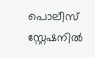പൊലീസ് സ്റ്റേഷനില്‍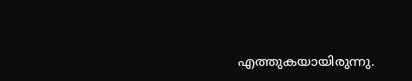എത്തുകയായിരുന്നു.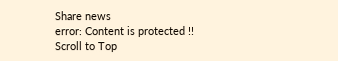Share news
error: Content is protected !!
Scroll to Top